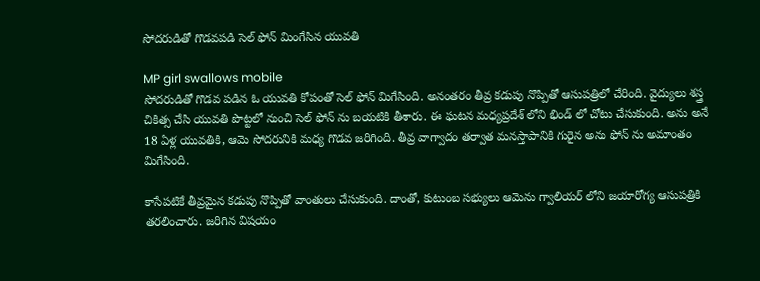సోదరుడితో గొడవపడి సెల్ ఫోన్ మింగేసిన యువతి

MP girl swallows mobile
సోదరుడితో గొడవ పడిన ఓ యువతి కోపంతో సెల్ ఫోన్ మిగేసింది. అనంతరం తీవ్ర కడుపు నొప్పితో ఆసుపత్రిలో చేరింది. వైద్యులు శస్త్ర చికిత్స చేసి యువతి పొట్టలో నుంచి సెల్ ఫోన్ ను బయటికి తీశారు. ఈ ఘటన మధ్యప్రదేశ్ లోని భిండ్ లో చోటు చేసుకుంది. అను అనే 18 ఏళ్ల యువతికి, ఆమె సోదరునికి మధ్య గొడవ జరిగింది. తీవ్ర వాగ్వాదం తర్వాత మనస్తాపానికి గురైన అను ఫోన్ ను అమాంతం మిగేసింది.

కాసేపటికే తీవ్రమైన కడుపు నొప్పితో వాంతులు చేసుకుంది. దాంతో, కుటుంబ సభ్యులు ఆమెను గ్వాలియర్ లోని జయారోగ్య ఆసుపత్రికి తరలించారు. జరిగిన విషయం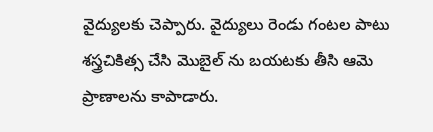వైద్యులకు చెప్పారు. వైద్యులు రెండు గంటల పాటు శస్త్రచికిత్స చేసి మొబైల్ ను బయటకు తీసి ఆమె ప్రాణాలను కాపాడారు.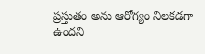ప్రస్తుతం అను ఆరోగ్యం నిలకడగా ఉందని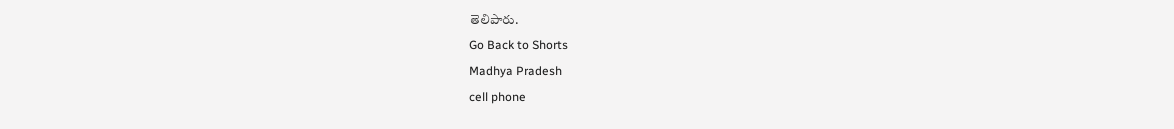తెలిపారు.
Go Back to Shorts
Madhya Pradesh
cell phone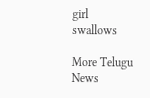girl
swallows

More Telugu News